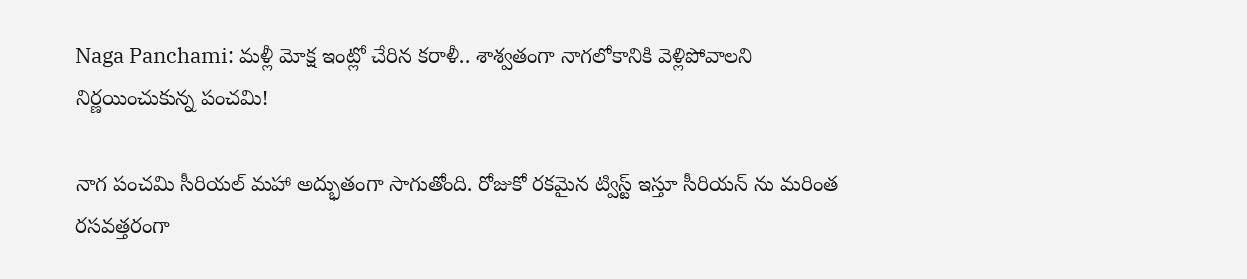Naga Panchami: మళ్లీ మోక్ష ఇంట్లో చేరిన కరాళీ.. శాశ్వతంగా నాగలోకానికి వెళ్లిపోవాలని నిర్ణయించుకున్న పంచమి!

నాగ పంచమి సీరియల్ మహా అద్భుతంగా సాగుతోంది. రోజుకో రకమైన ట్విస్ట్ ఇస్తూ సీరియన్ ను మరింత రసవత్తరంగా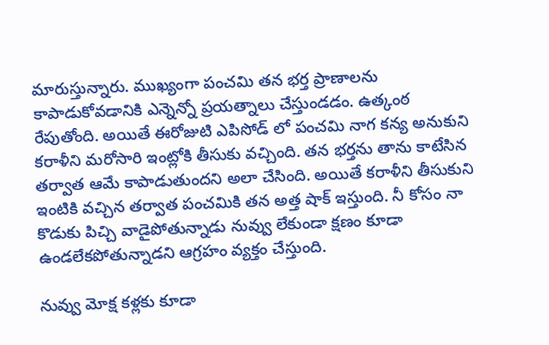మారుస్తున్నారు. ముఖ్యంగా పంచమి తన భర్త ప్రాణాలను కాపాడుకోవడానికి ఎన్నెన్నో ప్రయత్నాలు చేస్తుండడం. ఉత్కంఠ రేపుతోంది. అయితే ఈరోజుటి ఎపిసోడ్ లో పంచమి నాగ కన్య అనుకుని కరాళీని మరోసారి ఇంట్లోకి తీసుకు వచ్చింది. తన భర్తను తాను కాటేసిన తర్వాత ఆమే కాపాడుతుందని అలా చేసింది. అయితే కరాళీని తీసుకుని ఇంటికి వచ్చిన తర్వాత పంచమికి తన అత్త షాక్ ఇస్తుంది. నీ కోసం నా కొడుకు పిచ్చి వాడైపోతున్నాడు నువ్వు లేకుండా క్షణం కూడా ఉండలేకపోతున్నాడని ఆగ్రహం వ్యక్తం చేస్తుంది.

నువ్వు మోక్ష కళ్లకు కూడా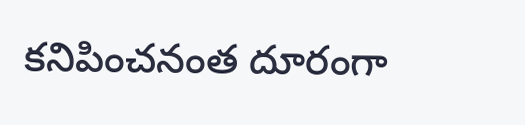కనిపించనంత దూరంగా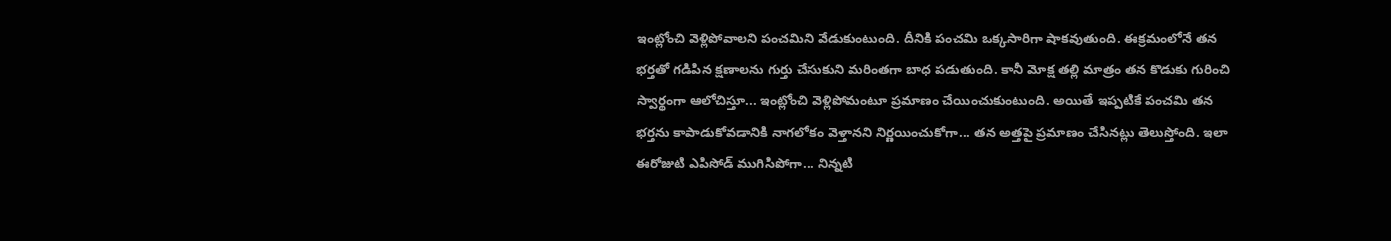ఇంట్లోంచి వెళ్లిపోవాలని పంచమిని వేడుకుంటుంది. దీనికి పంచమి ఒక్కసారిగా షాకవుతుంది. ఈక్రమంలోనే తన భర్తతో గడిపిన క్షణాలను గుర్తు చేసుకుని మరింతగా బాధ పడుతుంది. కానీ మోక్ష తల్లి మాత్రం తన కొడుకు గురించి స్వార్థంగా ఆలోచిస్తూ... ఇంట్లోంచి వెళ్లిపోమంటూ ప్రమాణం చేయించుకుంటుంది. అయితే ఇప్పటికే పంచమి తన భర్తను కాపాడుకోవడానికి నాగలోకం వెళ్తానని నిర్ణయించుకోగా... తన అత్తపై ప్రమాణం చేసినట్లు తెలుస్తోంది. ఇలా ఈరోజుటి ఎపిసోడ్ ముగిసిపోగా... నిన్నటి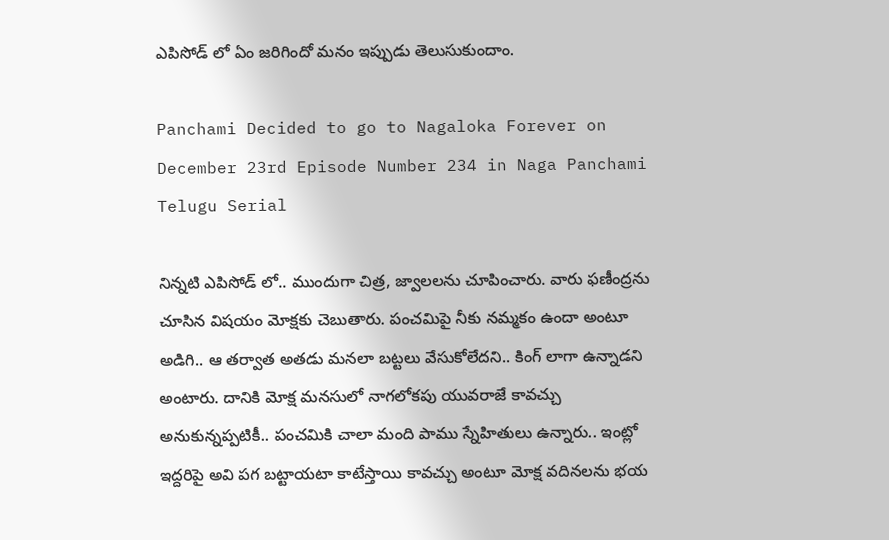ఎపిసోడ్ లో ఏం జరిగిందో మనం ఇప్పుడు తెలుసుకుందాం.

Panchami Decided to go to Nagaloka Forever on December 23rd Episode Number 234 in Naga Panchami Telugu Serial

నిన్నటి ఎపిసోడ్ లో.. ముందుగా చిత్ర, జ్వాలలను చూపించారు. వారు ఫణీంద్రను చూసిన విషయం మోక్షకు చెబుతారు. పంచమిపై నీకు నమ్మకం ఉందా అంటూ అడిగి.. ఆ తర్వాత అతడు మనలా బట్టలు వేసుకోలేదని.. కింగ్ లాగా ఉన్నాడని అంటారు. దానికి మోక్ష మనసులో నాగలోకపు యువరాజే కావచ్చు అనుకున్నప్పటికీ.. పంచమికి చాలా మంది పాము స్నేహితులు ఉన్నారు.. ఇంట్లో ఇద్దరిపై అవి పగ బట్టాయటా కాటేస్తాయి కావచ్చు అంటూ మోక్ష వదినలను భయ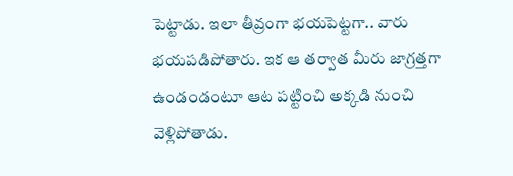పెట్టాడు. ఇలా తీవ్రంగా భయపెట్టగా.. వారు భయపడిపోతారు. ఇక ఆ తర్వాత మీరు జాగ్రత్తగా ఉండండంటూ ఆట పట్టించి అక్కడి నుంచి వెళ్లిపోతాడు.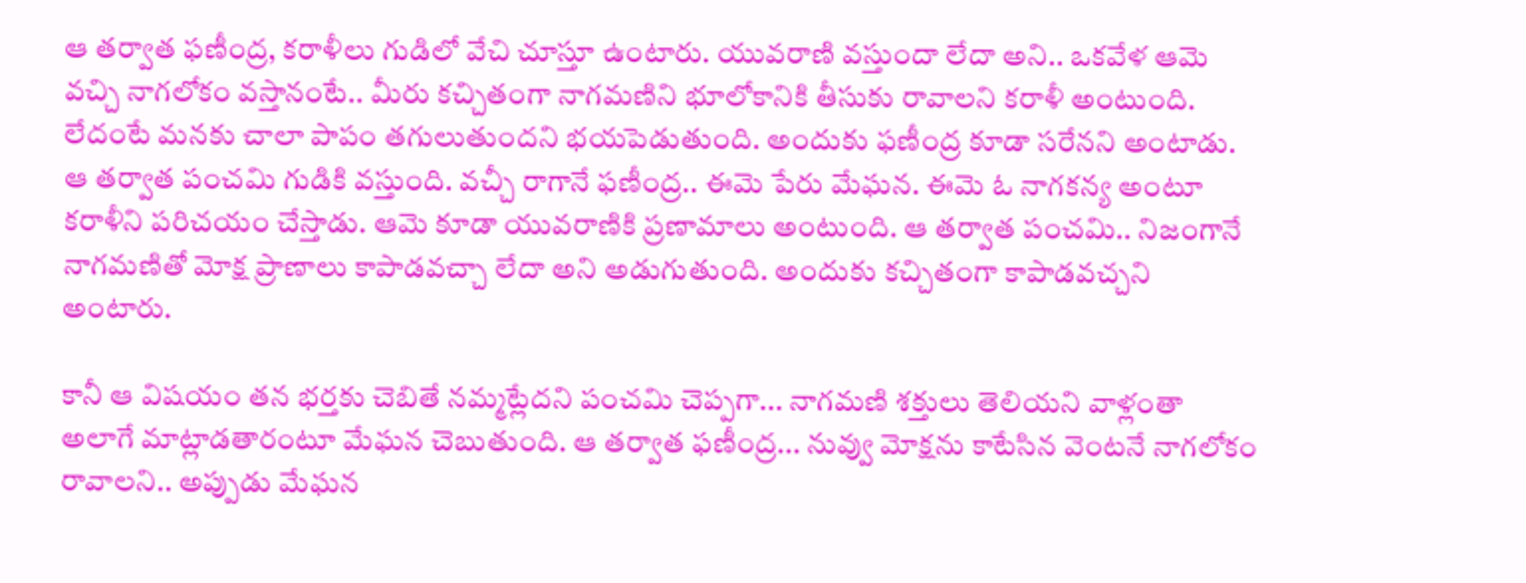ఆ తర్వాత ఫణీంద్ర, కరాళీలు గుడిలో వేచి చూస్తూ ఉంటారు. యువరాణి వస్తుందా లేదా అని.. ఒకవేళ ఆమె వచ్చి నాగలోకం వస్తానంటే.. మీరు కచ్చితంగా నాగమణిని భూలోకానికి తీసుకు రావాలని కరాళీ అంటుంది. లేదంటే మనకు చాలా పాపం తగులుతుందని భయపెడుతుంది. అందుకు ఫణీంద్ర కూడా సరేనని అంటాడు. ఆ తర్వాత పంచమి గుడికి వస్తుంది. వచ్చీ రాగానే ఫణీంద్ర.. ఈమె పేరు మేఘన. ఈమె ఓ నాగకన్య అంటూ కరాళీని పరిచయం చేస్తాడు. ఆమె కూడా యువరాణికి ప్రణామాలు అంటుంది. ఆ తర్వాత పంచమి.. నిజంగానే నాగమణితో మోక్ష ప్రాణాలు కాపాడవచ్చా లేదా అని అడుగుతుంది. అందుకు కచ్చితంగా కాపాడవచ్చని అంటారు.

కానీ ఆ విషయం తన భర్తకు చెబితే నమ్మట్లేదని పంచమి చెప్పగా... నాగమణి శక్తులు తెలియని వాళ్లంతా అలాగే మాట్లాడతారంటూ మేఘన చెబుతుంది. ఆ తర్వాత ఫణీంద్ర... నువ్వు మోక్షను కాటేసిన వెంటనే నాగలోకం రావాలని.. అప్పుడు మేఘన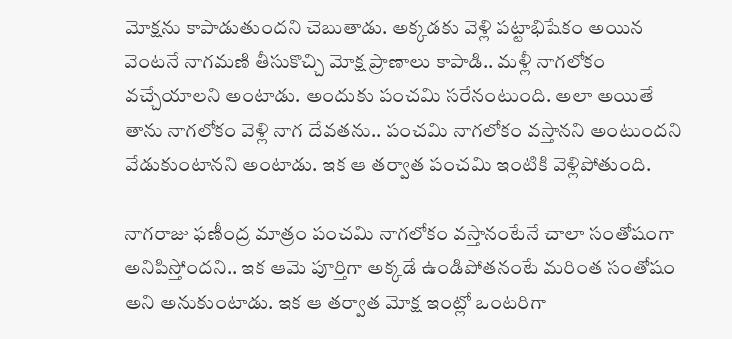మోక్షను కాపాడుతుందని చెబుతాడు. అక్కడకు వెళ్లి పట్టాభిషేకం అయిన వెంటనే నాగమణి తీసుకొచ్చి మోక్ష ప్రాణాలు కాపాడి.. మళ్లీ నాగలోకం వచ్చేయాలని అంటాడు. అందుకు పంచమి సరేనంటుంది. అలా అయితే తాను నాగలోకం వెళ్లి నాగ దేవతను.. పంచమి నాగలోకం వస్తానని అంటుందని వేడుకుంటానని అంటాడు. ఇక ఆ తర్వాత పంచమి ఇంటికి వెళ్లిపోతుంది.

నాగరాజు ఫణీంద్ర మాత్రం పంచమి నాగలోకం వస్తానంటేనే చాలా సంతోషంగా అనిపిస్తోందని.. ఇక ఆమె పూర్తిగా అక్కడే ఉండిపోతనంటే మరింత సంతోషం అని అనుకుంటాడు. ఇక ఆ తర్వాత మోక్ష ఇంట్లో ఒంటరిగా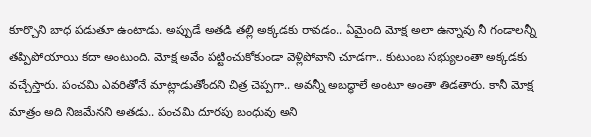కూర్చొని బాధ పడుతూ ఉంటాడు. అప్పుడే అతడి తల్లి అక్కడకు రావడం.. ఏమైంది మోక్ష అలా ఉన్నావు నీ గండాలన్నీ తప్పిపోయాయి కదా అంటుంది. మోక్ష అవేం పట్టించుకోకుండా వెళ్లిపోవాని చూడగా.. కుటుంబ సభ్యులంతా అక్కడకు వచ్చేస్తారు. పంచమి ఎవరితోనే మాట్లాడుతోందని చిత్ర చెప్పగా.. అవన్నీ అబద్ధాలే అంటూ అంతా తిడతారు. కానీ మోక్ష మాత్రం అది నిజమేనని అతడు.. పంచమి దూరపు బంధువు అని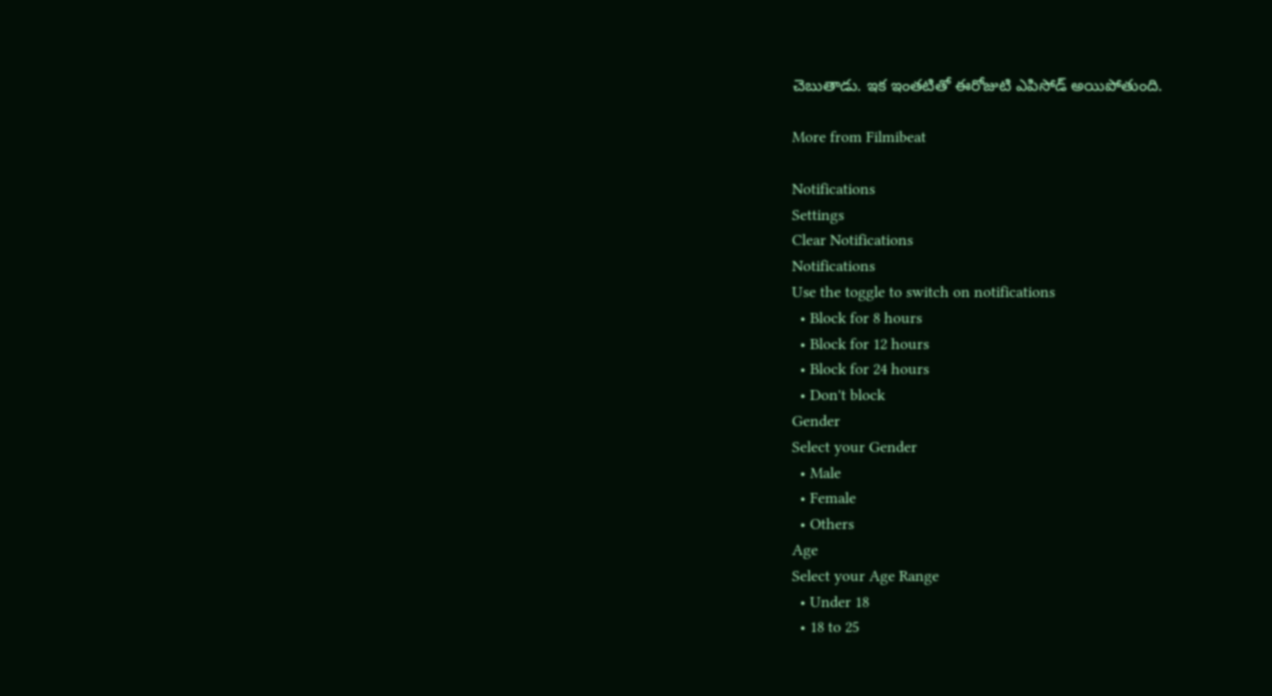చెబుతాడు. ఇక ఇంతటితో ఈరోజుటి ఎపిసోడ్ అయిపోతుంది.

More from Filmibeat

Notifications
Settings
Clear Notifications
Notifications
Use the toggle to switch on notifications
  • Block for 8 hours
  • Block for 12 hours
  • Block for 24 hours
  • Don't block
Gender
Select your Gender
  • Male
  • Female
  • Others
Age
Select your Age Range
  • Under 18
  • 18 to 25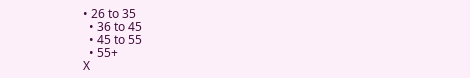• 26 to 35
  • 36 to 45
  • 45 to 55
  • 55+
X